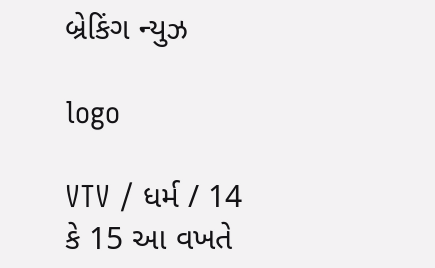બ્રેકિંગ ન્યુઝ

logo

VTV / ધર્મ / 14 કે 15 આ વખતે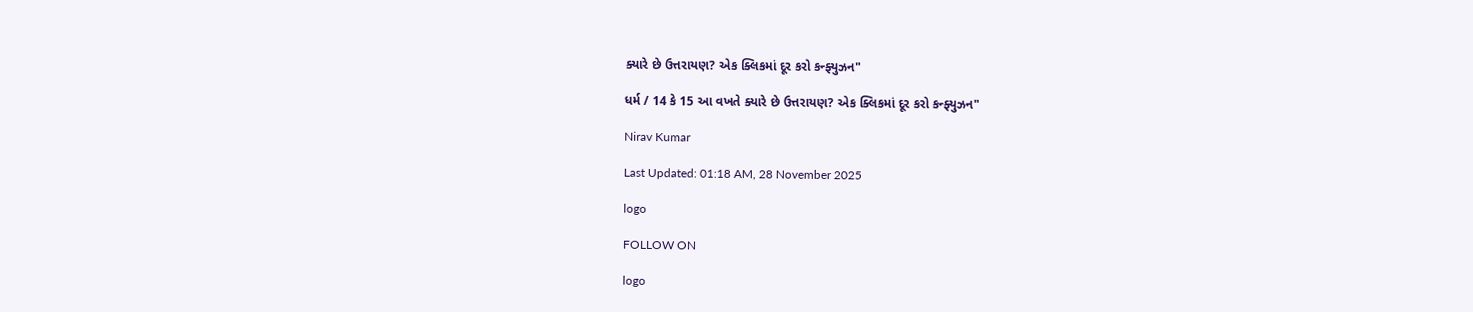ક્યારે છે ઉત્તરાયણ? એક ક્લિકમાં દૂર કરો કન્ફ્યુઝન"

ધર્મ / 14 કે 15 આ વખતે ક્યારે છે ઉત્તરાયણ? એક ક્લિકમાં દૂર કરો કન્ફ્યુઝન"

Nirav Kumar

Last Updated: 01:18 AM, 28 November 2025

logo

FOLLOW ON

logo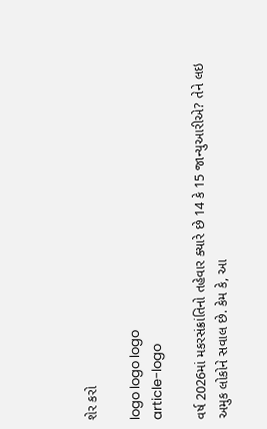શેર કરો

logo logo logo
article-logo

વર્ષ 2026માં મકરસંક્રાંતિનો તહેવાર ક્યારે છે 14 કે 15 જાન્યુઆરીએ? તેને લઇ અમુક લોકોને સવાલ છે. કેમ કે, આ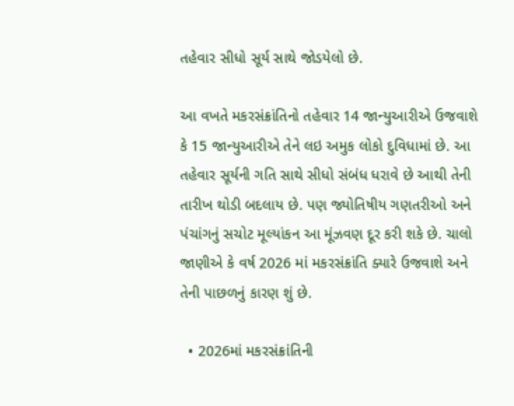તહેવાર સીધો સૂર્ય સાથે જોડયેલો છે.

આ વખતે મકરસંક્રાંતિનો તહેવાર 14 જાન્યુઆરીએ ઉજવાશે કે 15 જાન્યુઆરીએ તેને લઇ અમુક લોકો દુવિધામાં છે. આ તહેવાર સૂર્યની ગતિ સાથે સીધો સંબંધ ધરાવે છે આથી તેની તારીખ થોડી બદલાય છે. પણ જ્યોતિષીય ગણતરીઓ અને પંચાંગનું સચોટ મૂલ્યાંકન આ મૂંઝવણ દૂર કરી શકે છે. ચાલો જાણીએ કે વર્ષ 2026 માં મકરસંક્રાંતિ ક્યારે ઉજવાશે અને તેની પાછળનું કારણ શું છે.

  • 2026માં મકરસંક્રાંતિની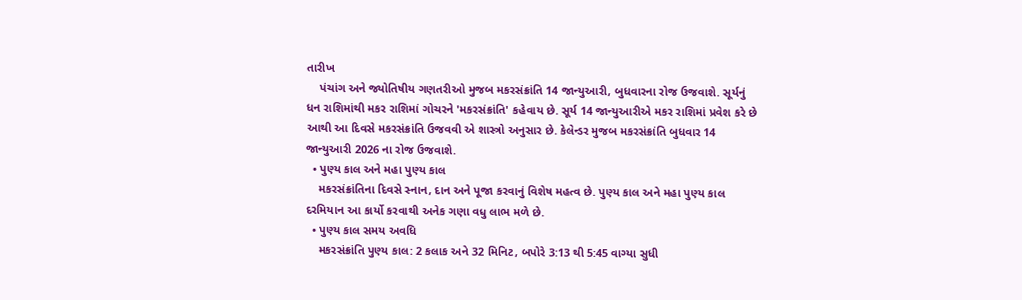તારીખ
    પંચાંગ અને જ્યોતિષીય ગણતરીઓ મુજબ મકરસંક્રાંતિ 14 જાન્યુઆરી, બુધવારના રોજ ઉજવાશે. સૂર્યનું ધન રાશિમાંથી મકર રાશિમાં ગોચરને 'મકરસંક્રાંતિ' કહેવાય છે. સૂર્ય 14 જાન્યુઆરીએ મકર રાશિમાં પ્રવેશ કરે છે આથી આ દિવસે મકરસંક્રાંતિ ઉજવવી એ શાસ્ત્રો અનુસાર છે. કેલેન્ડર મુજબ મકરસંક્રાંતિ બુધવાર 14 જાન્યુઆરી 2026 ના રોજ ઉજવાશે.
  • પુણ્ય કાલ અને મહા પુણ્ય કાલ
    મકરસંક્રાંતિના દિવસે સ્નાન, દાન અને પૂજા કરવાનું વિશેષ મહત્વ છે. પુણ્ય કાલ અને મહા પુણ્ય કાલ દરમિયાન આ કાર્યો કરવાથી અનેક ગણા વધુ લાભ મળે છે.
  • પુણ્ય કાલ સમય અવધિ
    મકરસંક્રાંતિ પુણ્ય કાલ: 2 કલાક અને 32 મિનિટ, બપોરે 3:13 થી 5:45 વાગ્યા સુધી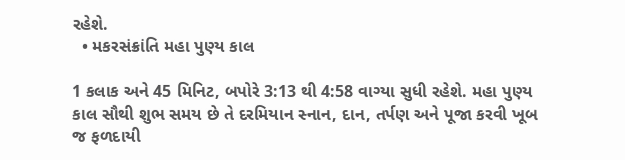રહેશે.
  • મકરસંક્રાંતિ મહા પુણ્ય કાલ

1 કલાક અને 45 મિનિટ, બપોરે 3:13 થી 4:58 વાગ્યા સુધી રહેશે. મહા પુણ્ય કાલ સૌથી શુભ સમય છે તે દરમિયાન સ્નાન, દાન, તર્પણ અને પૂજા કરવી ખૂબ જ ફળદાયી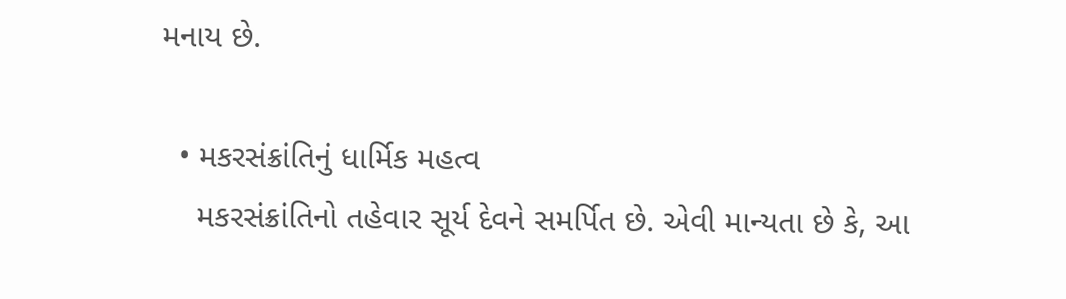મનાય છે.

  • મકરસંક્રાંતિનું ધાર્મિક મહત્વ
    મકરસંક્રાંતિનો તહેવાર સૂર્ય દેવને સમર્પિત છે. એવી માન્યતા છે કે, આ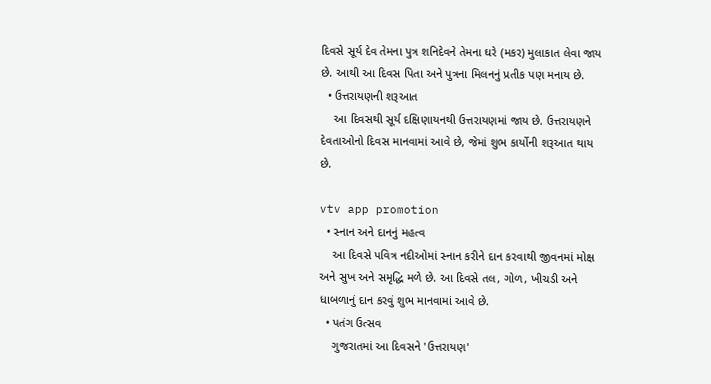દિવસે સૂર્ય દેવ તેમના પુત્ર શનિદેવને તેમના ઘરે (મકર) મુલાકાત લેવા જાય છે. આથી આ દિવસ પિતા અને પુત્રના મિલનનું પ્રતીક પણ મનાય છે.
  • ઉત્તરાયણની શરૂઆત
    આ દિવસથી સૂર્ય દક્ષિણાયનથી ઉત્તરાયણમાં જાય છે. ઉત્તરાયણને દેવતાઓનો દિવસ માનવામાં આવે છે, જેમાં શુભ કાર્યોની શરૂઆત થાય છે.

vtv app promotion
  • સ્નાન અને દાનનું મહત્વ
    આ દિવસે પવિત્ર નદીઓમાં સ્નાન કરીને દાન કરવાથી જીવનમાં મોક્ષ અને સુખ અને સમૃદ્ધિ મળે છે. આ દિવસે તલ, ગોળ, ખીચડી અને ધાબળાનું દાન કરવું શુભ માનવામાં આવે છે.
  • પતંગ ઉત્સવ
    ગુજરાતમાં આ દિવસને 'ઉત્તરાયણ'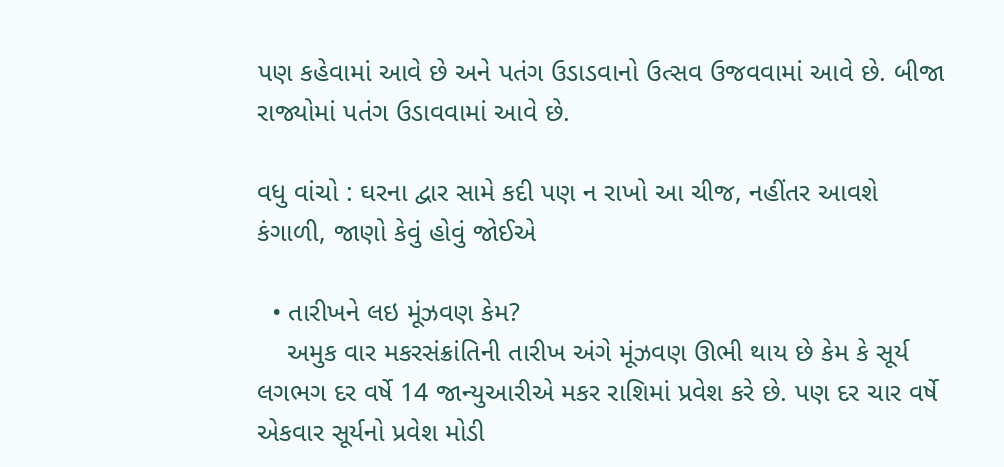પણ કહેવામાં આવે છે અને પતંગ ઉડાડવાનો ઉત્સવ ઉજવવામાં આવે છે. બીજા રાજ્યોમાં પતંગ ઉડાવવામાં આવે છે.

વધુ વાંચો : ઘરના દ્વાર સામે કદી પણ ન રાખો આ ચીજ, નહીંતર આવશે કંગાળી, જાણો કેવું હોવું જોઈએ

  • તારીખને લઇ મૂંઝવણ કેમ?
    અમુક વાર મકરસંક્રાંતિની તારીખ અંગે મૂંઝવણ ઊભી થાય છે કેમ કે સૂર્ય લગભગ દર વર્ષે 14 જાન્યુઆરીએ મકર રાશિમાં પ્રવેશ કરે છે. પણ દર ચાર વર્ષે એકવાર સૂર્યનો પ્રવેશ મોડી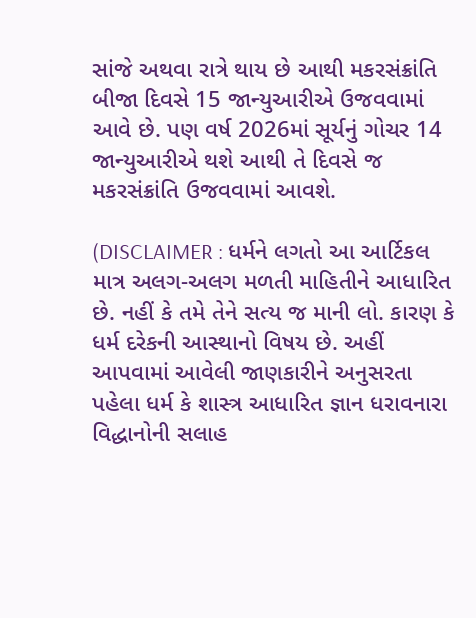સાંજે અથવા રાત્રે થાય છે આથી મકરસંક્રાંતિ બીજા દિવસે 15 જાન્યુઆરીએ ઉજવવામાં આવે છે. પણ વર્ષ 2026માં સૂર્યનું ગોચર 14 જાન્યુઆરીએ થશે આથી તે દિવસે જ મકરસંક્રાંતિ ઉજવવામાં આવશે.

(DISCLAIMER : ધર્મને લગતો આ આર્ટિકલ માત્ર અલગ-અલગ મળતી માહિતીને આધારિત છે. નહીં કે તમે તેને સત્ય જ માની લો. કારણ કે ધર્મ દરેકની આસ્થાનો વિષય છે. અહીં આપવામાં આવેલી જાણકારીને અનુસરતા પહેલા ધર્મ કે શાસ્ત્ર આધારિત જ્ઞાન ધરાવનારા વિદ્ધાનોની સલાહ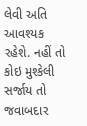લેવી અતિ આવશ્યક રહેશે. નહીં તો કોઇ મુશ્કેલી સર્જાય તો જવાબદાર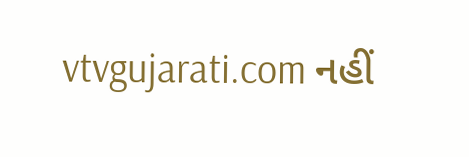vtvgujarati.com નહીં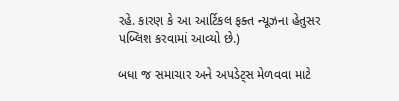રહે. કારણ કે આ આર્ટિકલ ફક્ત ન્યૂઝના હેતુસર પબ્લિશ કરવામાં આવ્યો છે.)

બધા જ સમાચાર અને અપડેટ્સ મેળવવા માટે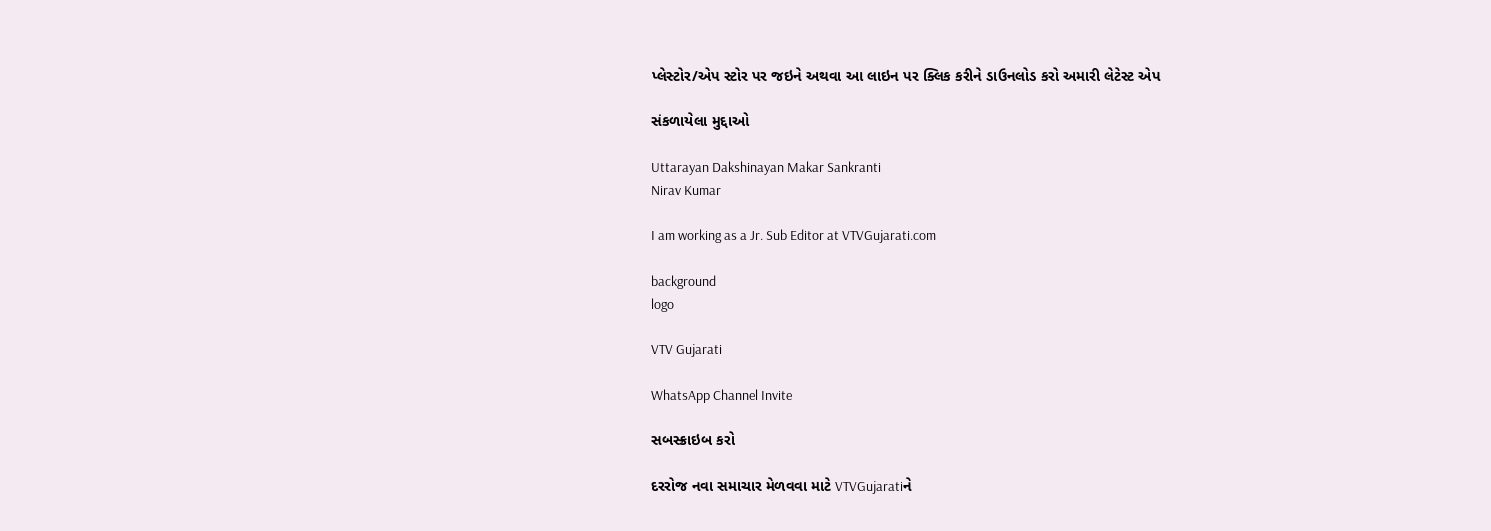પ્લેસ્ટોર/એપ સ્ટોર પર જઇને અથવા આ લાઇન પર ક્લિક કરીને ડાઉનલોડ કરો અમારી લેટેસ્ટ એપ

સંકળાયેલા મુદ્દાઓ

Uttarayan Dakshinayan Makar Sankranti
Nirav Kumar

I am working as a Jr. Sub Editor at VTVGujarati.com

background
logo

VTV Gujarati

WhatsApp Channel Invite

સબસ્ક્રાઇબ કરો

દરરોજ નવા સમાચાર મેળવવા માટે VTVGujaratiને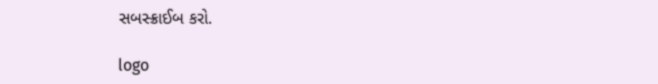સબસ્ક્રાઈબ કરો.

logo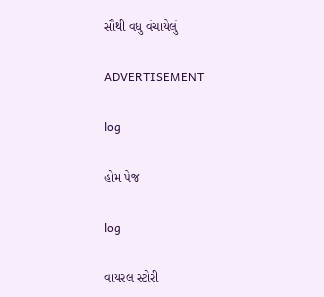સૌથી વધુ વંચાયેલું

ADVERTISEMENT

log

હોમ પેજ

log

વાયરલ સ્ટોરી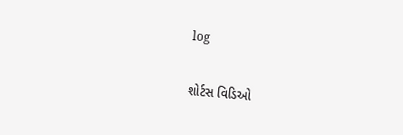log

શોર્ટસ વિડિઓ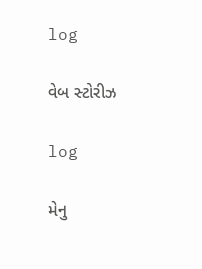log

વેબ સ્ટોરીઝ

log

મેનુ